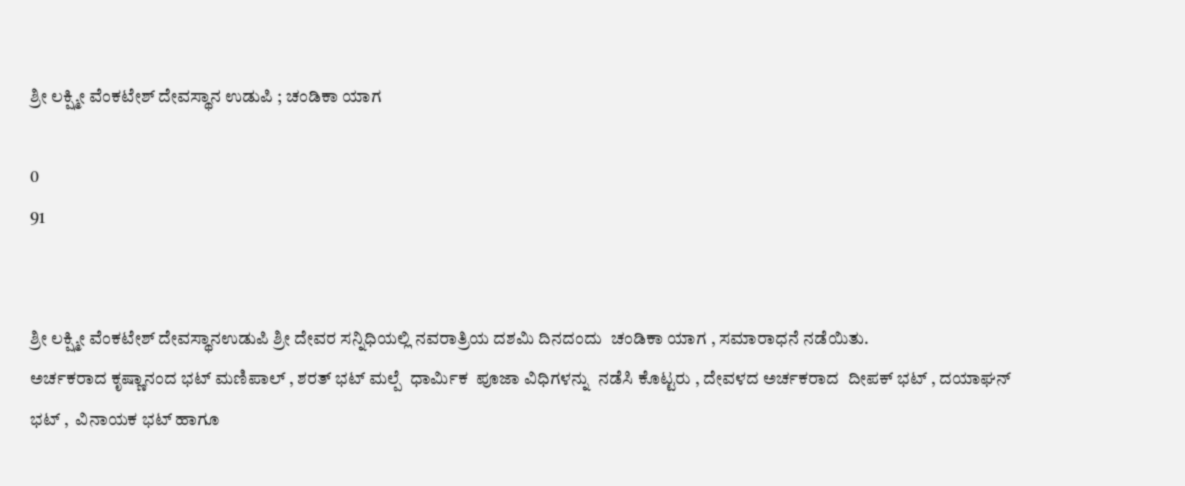ಶ್ರೀ ಲಕ್ಷ್ಮೀ ವೆಂಕಟೇಶ್ ದೇವಸ್ಥಾನ ಉಡುಪಿ ; ಚಂಡಿಕಾ ಯಾಗ

0
91


ಶ್ರೀ ಲಕ್ಷ್ಮೀ ವೆಂಕಟೇಶ್ ದೇವಸ್ಥಾನಉಡುಪಿ ಶ್ರೀ ದೇವರ ಸನ್ನಿಧಿಯಲ್ಲಿ ನವರಾತ್ರಿಯ ದಶಮಿ ದಿನದಂದು  ಚಂಡಿಕಾ ಯಾಗ , ಸಮಾರಾಧನೆ ನಡೆಯಿತು.
ಅರ್ಚಕರಾದ ಕೃಷ್ಣಾನಂದ ಭಟ್ ಮಣಿಪಾಲ್ , ಶರತ್ ಭಟ್ ಮಲ್ಪೆ  ಧಾರ್ಮಿಕ  ಪೂಜಾ ವಿಧಿಗಳನ್ನು  ನಡೆಸಿ ಕೊಟ್ಟರು , ದೇವಳದ ಅರ್ಚಕರಾದ  ದೀಪಕ್ ಭಟ್ , ದಯಾಘನ್ ಭಟ್ ,  ವಿನಾಯಕ ಭಟ್ ಹಾಗೂ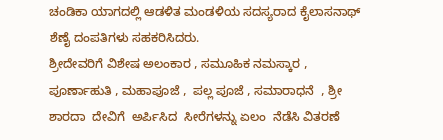ಚಂಡಿಕಾ ಯಾಗದಲ್ಲಿ ಆಡಳಿತ ಮಂಡಳಿಯ ಸದಸ್ಯರಾದ ಕೈಲಾಸನಾಥ್ ಶೆಣೈ ದಂಪತಿಗಳು ಸಹಕರಿಸಿದರು.
ಶ್ರೀದೇವರಿಗೆ ವಿಶೇಷ ಅಲಂಕಾರ , ಸಮೂಹಿಕ ನಮಸ್ಕಾರ , ಪೂರ್ಣಾಹುತಿ , ಮಹಾಪೂಜೆ ,  ಪಲ್ಲ ಪೂಜೆ , ಸಮಾರಾಧನೆ  , ಶ್ರೀ ಶಾರದಾ  ದೇವಿಗೆ  ಅರ್ಪಿಸಿದ  ಸೀರೆಗಳನ್ನು ಏಲಂ  ನೆಡೆಸಿ ವಿತರಣೆ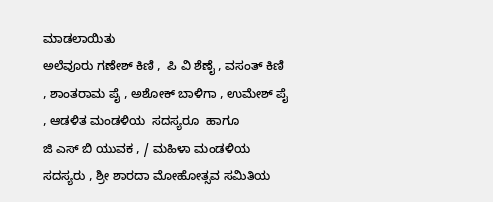ಮಾಡಲಾಯಿತು
ಅಲೆವೂರು ಗಣೇಶ್ ಕಿಣಿ ,  ಪಿ ವಿ ಶೆಣೈ , ವಸಂತ್ ಕಿಣಿ  , ಶಾಂತರಾಮ ಪೈ , ಅಶೋಕ್ ಬಾಳಿಗಾ , ಉಮೇಶ್ ಪೈ , ಆಡಳಿತ ಮಂಡಳಿಯ  ಸದಸ್ಯರೂ  ಹಾಗೂ
ಜಿ ಎಸ್ ಬಿ ಯುವಕ , / ಮಹಿಳಾ ಮಂಡಳಿಯ ಸದಸ್ಯರು , ಶ್ರೀ ಶಾರದಾ ಮೋಹೋತ್ಸವ ಸಮಿತಿಯ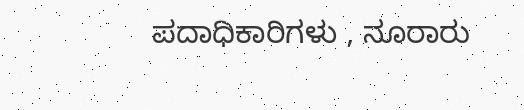ಪದಾಧಿಕಾರಿಗಳು , ನೂರಾರು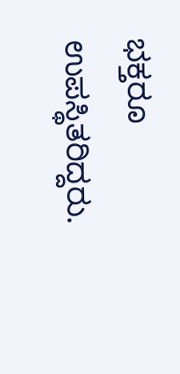ಭಕ್ತರೂ ಉಪಸ್ಥಿತರಿದ್ದರು.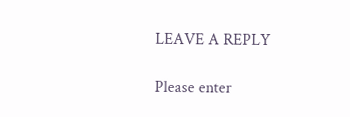LEAVE A REPLY

Please enter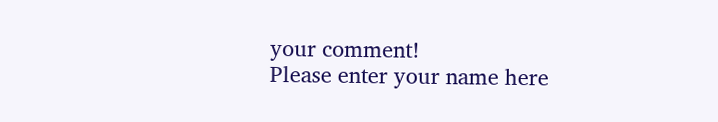your comment!
Please enter your name here